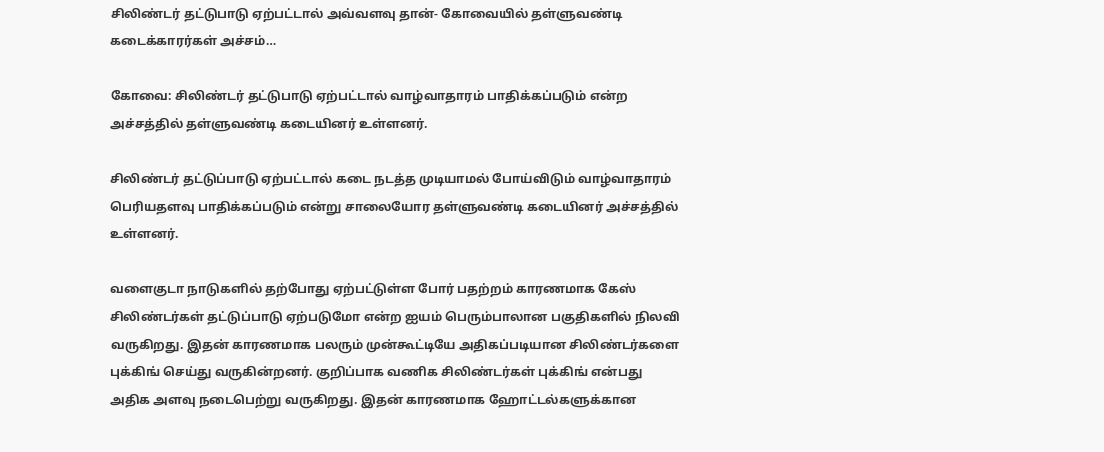சிலிண்டர் தட்டுபாடு ஏற்பட்டால் அவ்வளவு தான்- கோவையில் தள்ளுவண்டி கடைக்காரர்கள் அச்சம்…

கோவை: சிலிண்டர் தட்டுபாடு ஏற்பட்டால் வாழ்வாதாரம் பாதிக்கப்படும் என்ற அச்சத்தில் தள்ளுவண்டி கடையினர் உள்ளனர்.

சிலிண்டர் தட்டுப்பாடு ஏற்பட்டால் கடை நடத்த முடியாமல் போய்விடும் வாழ்வாதாரம் பெரியதளவு பாதிக்கப்படும் என்று சாலையோர தள்ளுவண்டி கடையினர் அச்சத்தில் உள்ளனர்.

வளைகுடா நாடுகளில் தற்போது ஏற்பட்டுள்ள போர் பதற்றம் காரணமாக கேஸ் சிலிண்டர்கள் தட்டுப்பாடு ஏற்படுமோ என்ற ஐயம் பெரும்பாலான பகுதிகளில் நிலவி வருகிறது. இதன் காரணமாக பலரும் முன்கூட்டியே அதிகப்படியான சிலிண்டர்களை புக்கிங் செய்து வருகின்றனர். குறிப்பாக வணிக சிலிண்டர்கள் புக்கிங் என்பது அதிக அளவு நடைபெற்று வருகிறது. இதன் காரணமாக ஹோட்டல்களுக்கான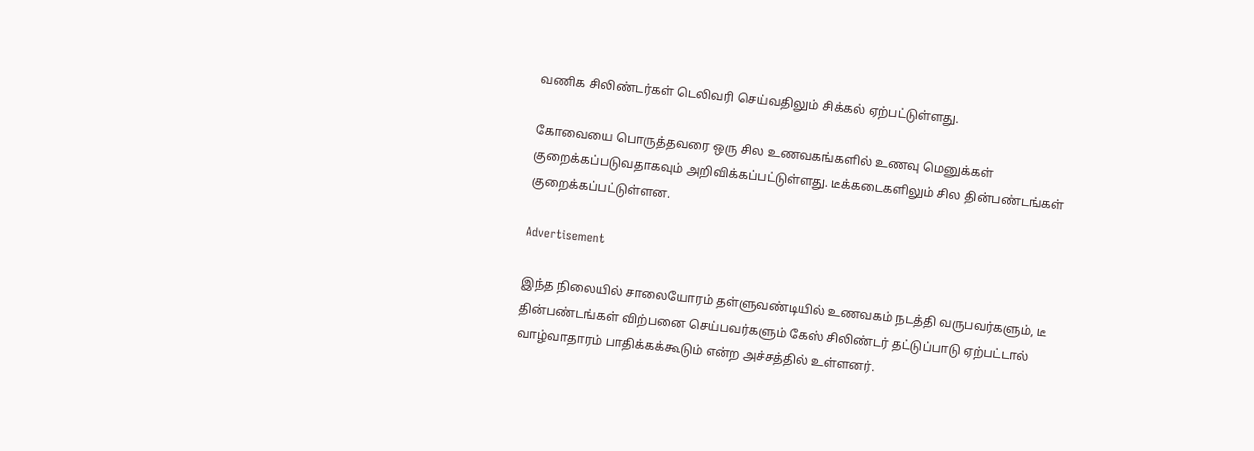வணிக சிலிண்டர்கள் டெலிவரி செய்வதிலும் சிக்கல் ஏற்பட்டுள்ளது.

கோவையை பொருத்தவரை ஒரு சில உணவகங்களில் உணவு மெனுக்கள் குறைக்கப்படுவதாகவும் அறிவிக்கப்பட்டுள்ளது. டீக்கடைகளிலும் சில தின்பண்டங்கள் குறைக்கப்பட்டுள்ளன.

Advertisement

இந்த நிலையில் சாலையோரம் தள்ளுவண்டியில் உணவகம் நடத்தி வருபவர்களும், டீ தின்பண்டங்கள் விற்பனை செய்பவர்களும் கேஸ் சிலிண்டர் தட்டுப்பாடு ஏற்பட்டால் வாழ்வாதாரம் பாதிக்கக்கூடும் என்ற அச்சத்தில் உள்ளனர்.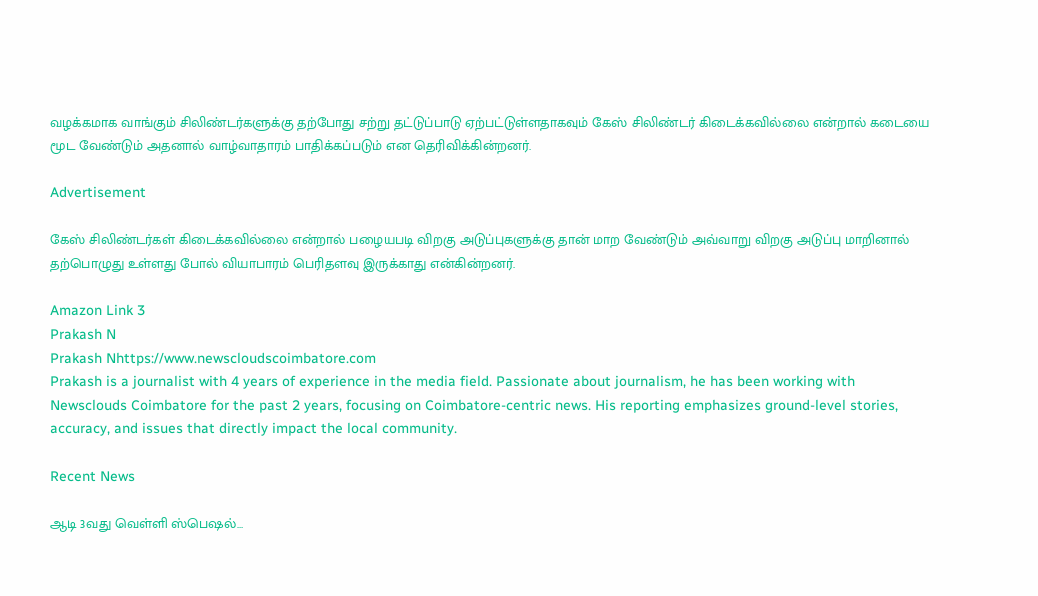வழக்கமாக வாங்கும் சிலிண்டர்களுக்கு தற்போது சற்று தட்டுப்பாடு ஏற்பட்டுள்ளதாகவும் கேஸ் சிலிண்டர் கிடைக்கவில்லை என்றால் கடையை மூட வேண்டும் அதனால் வாழ்வாதாரம் பாதிக்கப்படும் என தெரிவிக்கின்றனர்.

Advertisement

கேஸ் சிலிண்டர்கள் கிடைக்கவில்லை என்றால் பழையபடி விறகு அடுப்புகளுக்கு தான் மாற வேண்டும் அவ்வாறு விறகு அடுப்பு மாறினால் தற்பொழுது உள்ளது போல் வியாபாரம் பெரிதளவு இருக்காது என்கின்றனர்.

Amazon Link 3
Prakash N
Prakash Nhttps://www.newscloudscoimbatore.com
Prakash is a journalist with 4 years of experience in the media field. Passionate about journalism, he has been working with Newsclouds Coimbatore for the past 2 years, focusing on Coimbatore-centric news. His reporting emphasizes ground-level stories, accuracy, and issues that directly impact the local community.

Recent News

ஆடி 3வது வெள்ளி ஸ்பெஷல்…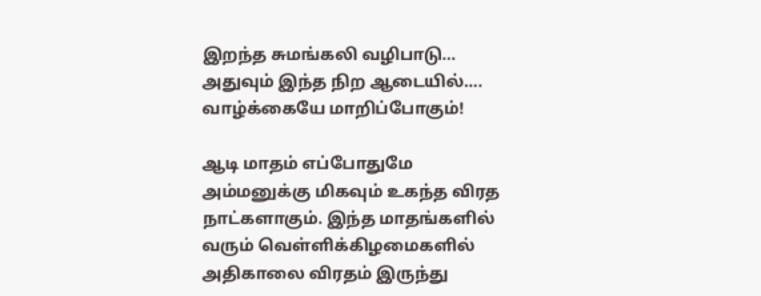இறந்த சுமங்கலி வழிபாடு… அதுவும் இந்த நிற ஆடையில்…. வாழ்க்கையே மாறிப்போகும்!

ஆடி மாதம் எப்போதுமே அம்மனுக்கு மிகவும் உகந்த விரத நாட்களாகும். இந்த மாதங்களில் வரும் வெள்ளிக்கிழமைகளில் அதிகாலை விரதம் இருந்து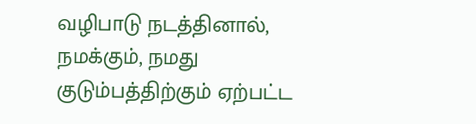வழிபாடு நடத்தினால், நமக்கும், நமது குடும்பத்திற்கும் ஏற்பட்ட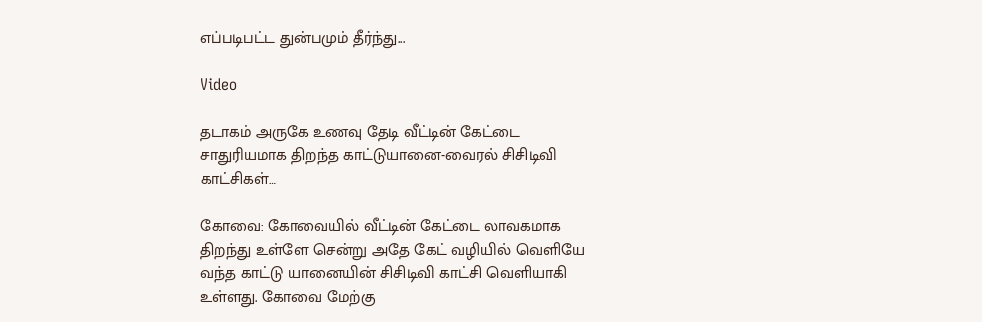எப்படிபட்ட துன்பமும் தீர்ந்து...

Video

தடாகம் அருகே உணவு தேடி வீட்டின் கேட்டை சாதுரியமாக திறந்த காட்டுயானை-வைரல் சிசிடிவி காட்சிகள்…

கோவை: கோவையில் வீட்டின் கேட்டை லாவகமாக திறந்து உள்ளே சென்று அதே கேட் வழியில் வெளியே வந்த காட்டு யானையின் சிசிடிவி காட்சி வெளியாகி உள்ளது. கோவை மேற்கு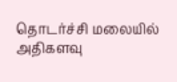தொடர்ச்சி மலையில் அதிகளவு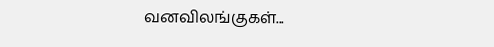வனவிலங்குகள்...